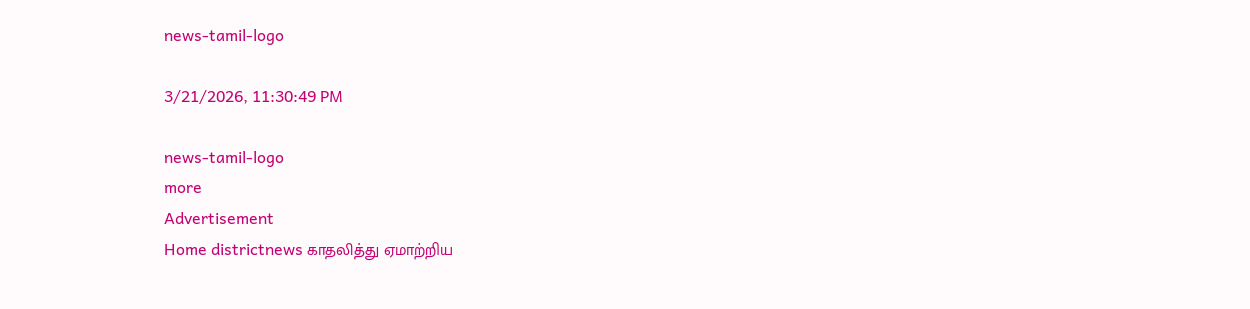news-tamil-logo

3/21/2026, 11:30:49 PM

news-tamil-logo
more
Advertisement
Home districtnews காதலித்து ஏமாற்றிய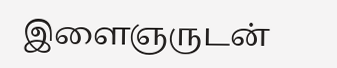இளைஞருடன்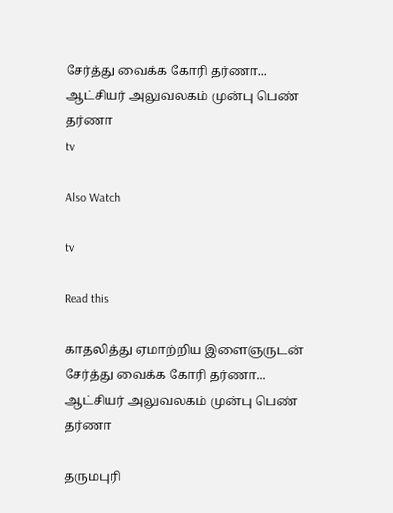சேர்த்து வைக்க கோரி தர்ணா... ஆட்சியர் அலுவலகம் முன்பு பெண் தர்ணா
tv

Also Watch

tv

Read this

காதலித்து ஏமாற்றிய இளைஞருடன் சேர்த்து வைக்க கோரி தர்ணா... ஆட்சியர் அலுவலகம் முன்பு பெண் தர்ணா

தருமபுரி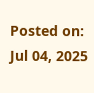Posted on: Jul 04, 2025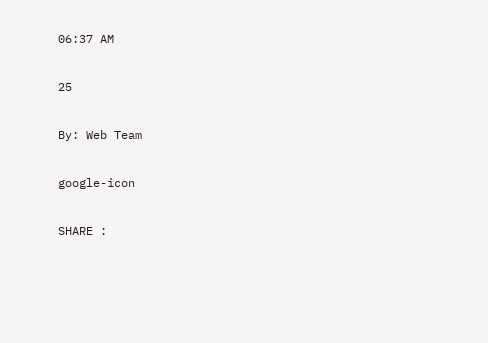06:37 AM

25

By: Web Team

google-icon

SHARE :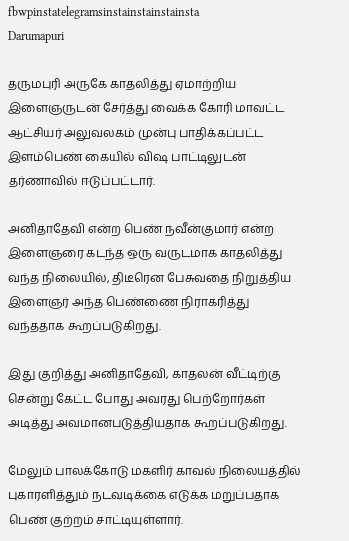fbwpinstatelegramsinstainstainstainsta
Darumapuri

தருமபுரி அருகே காதலித்து ஏமாற்றிய இளைஞருடன் சேர்த்து வைக்க கோரி மாவட்ட ஆட்சியர் அலுவலகம் முன்பு பாதிக்கப்பட்ட இளம்பெண் கையில் விஷ பாட்டிலுடன் தர்ணாவில் ஈடுப்பட்டார்.

அனிதாதேவி என்ற பெண் நவீன்குமார் என்ற இளைஞரை கடந்த ஒரு வருடமாக காதலித்து வந்த நிலையில், திடீரென பேசுவதை நிறுத்திய இளைஞர் அந்த பெண்ணை நிராகரித்து வந்ததாக கூறப்படுகிறது.

இது குறித்து அனிதாதேவி, காதலன் வீட்டிற்கு சென்று கேட்ட போது அவரது பெற்றோர்கள் அடித்து அவமானபடுத்தியதாக கூறப்படுகிறது.

மேலும் பாலக்கோடு மகளிர் காவல் நிலையத்தில் புகாரளித்தும் நடவடிக்கை எடுக்க மறுப்பதாக பெண் குற்றம் சாட்டியுள்ளார்.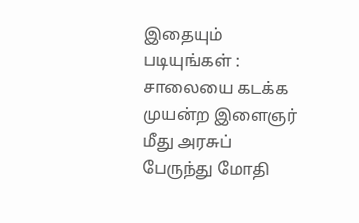இதையும் படியுங்கள் : சாலையை கடக்க முயன்ற இளைஞர் மீது அரசுப் பேருந்து மோதி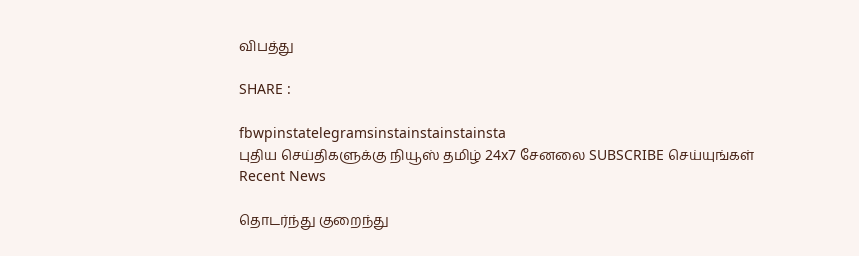விபத்து

SHARE :

fbwpinstatelegramsinstainstainstainsta
புதிய செய்திகளுக்கு நியூஸ் தமிழ் 24x7 சேனலை SUBSCRIBE செய்யுங்கள்
Recent News

தொடர்ந்து குறைந்து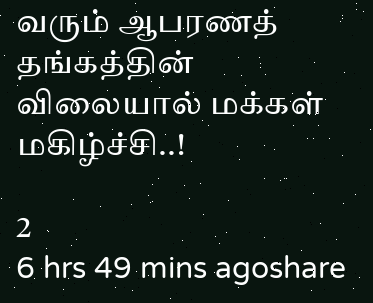வரும் ஆபரணத் தங்கத்தின் விலையால் மக்கள் மகிழ்ச்சி..!

2
6 hrs 49 mins agoshare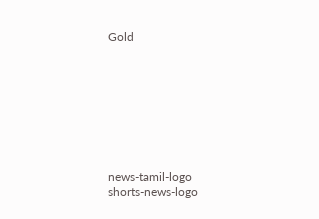Gold








news-tamil-logo
shorts-news-logo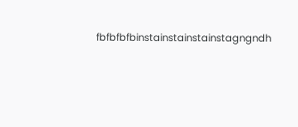fbfbfbfbinstainstainstainstagngndh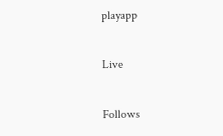playapp

Live

Follows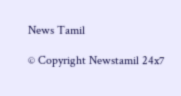News Tamil

© Copyright Newstamil 24x7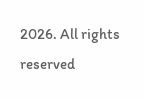2026. All rights reserved